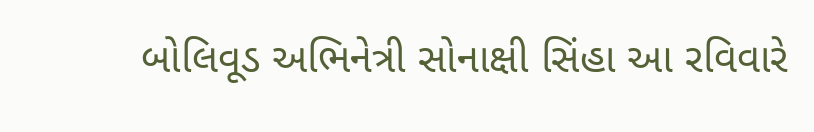બોલિવૂડ અભિનેત્રી સોનાક્ષી સિંહા આ રવિવારે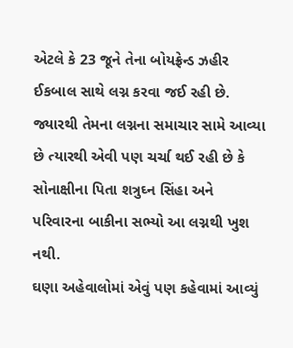એટલે કે 23 જૂને તેના બોયફ્રેન્ડ ઝહીર ઈકબાલ સાથે લગ્ન કરવા જઈ રહી છે. જ્યારથી તેમના લગ્નના સમાચાર સામે આવ્યા છે ત્યારથી એવી પણ ચર્ચા થઈ રહી છે કે સોનાક્ષીના પિતા શત્રુઘ્ન સિંહા અને પરિવારના બાકીના સભ્યો આ લગ્નથી ખુશ નથી.
ઘણા અહેવાલોમાં એવું પણ કહેવામાં આવ્યું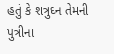હતું કે શત્રુઘ્ન તેમની પુત્રીના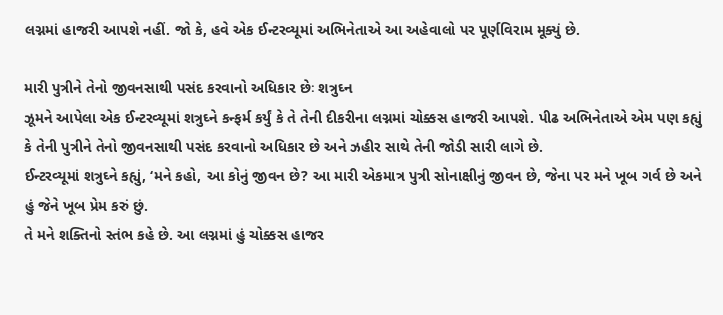લગ્નમાં હાજરી આપશે નહીં. જો કે, હવે એક ઈન્ટરવ્યૂમાં અભિનેતાએ આ અહેવાલો પર પૂર્ણવિરામ મૂક્યું છે.

મારી પુત્રીને તેનો જીવનસાથી પસંદ કરવાનો અધિકાર છેઃ શત્રુઘ્ન
ઝૂમને આપેલા એક ઈન્ટરવ્યૂમાં શત્રુઘ્ને કન્ફર્મ કર્યું કે તે તેની દીકરીના લગ્નમાં ચોક્કસ હાજરી આપશે. પીઢ અભિનેતાએ એમ પણ કહ્યું કે તેની પુત્રીને તેનો જીવનસાથી પસંદ કરવાનો અધિકાર છે અને ઝહીર સાથે તેની જોડી સારી લાગે છે.
ઈન્ટરવ્યૂમાં શત્રુઘ્ને કહ્યું, ‘મને કહો, આ કોનું જીવન છે? આ મારી એકમાત્ર પુત્રી સોનાક્ષીનું જીવન છે, જેના પર મને ખૂબ ગર્વ છે અને હું જેને ખૂબ પ્રેમ કરું છું.
તે મને શક્તિનો સ્તંભ કહે છે. આ લગ્નમાં હું ચોક્કસ હાજર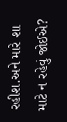રહીશ.અને મારે શા માટે ન રહેવું જોઈએ?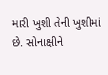મારી ખુશી તેની ખુશીમાં છે. સોનાક્ષીને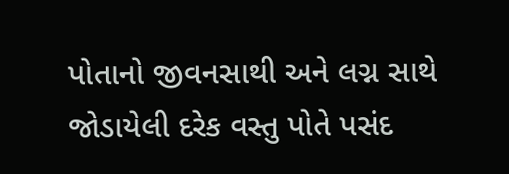પોતાનો જીવનસાથી અને લગ્ન સાથે જોડાયેલી દરેક વસ્તુ પોતે પસંદ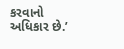કરવાનો અધિકાર છે.’